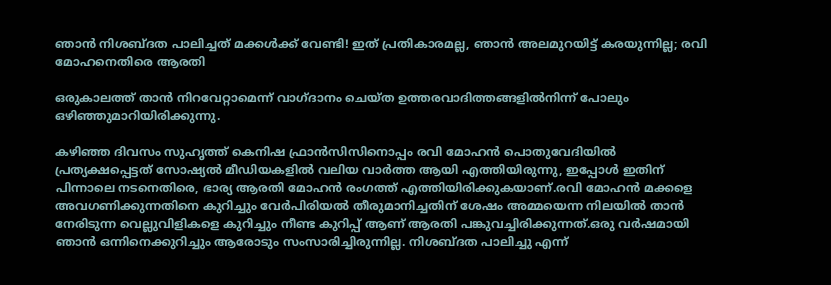ഞാൻ നിശബ്ദത പാലിച്ചത് മക്കൾക്ക് വേണ്ടി! ഇത് പ്രതികാരമല്ല, ഞാൻ അലമുറയിട്ട് കരയുന്നില്ല; രവി മോഹനെതിരെ ആരതി

ഒരുകാലത്ത് താന്‍ നിറവേറ്റാമെന്ന് വാഗ്ദാനം ചെയ്ത ഉത്തരവാദിത്തങ്ങളില്‍നിന്ന് പോലും ഒഴിഞ്ഞുമാറിയിരിക്കുന്നു.

കഴിഞ്ഞ ദിവസം സുഹൃത്ത് കെനിഷ ഫ്രാൻസിസിനൊപ്പം രവി മോഹൻ പൊതുവേദിയിൽ പ്രത്യക്ഷപ്പെട്ടത് സോഷ്യൽ മീഡിയകളിൽ വലിയ വാർത്ത ആയി എത്തിയിരുന്നു, ഇപ്പോൾ ഇതിന് പിന്നാലെ നടനെതിരെ, ഭാര്യ ആരതി മോഹൻ രംഗത്ത് എത്തിയിരിക്കുകയാണ്.രവി മോഹന്‍ മക്കളെ അവഗണിക്കുന്നതിനെ കുറിച്ചും വേര്‍പിരിയല്‍ തീരുമാനിച്ചതിന് ശേഷം അമ്മയെന്ന നിലയില്‍ താന്‍ നേരിടുന്ന വെല്ലുവിളികളെ കുറിച്ചും നീണ്ട കുറിപ്പ് ആണ് ആരതി പങ്കുവച്ചിരിക്കുന്നത്.ഒരു വര്‍ഷമായി ഞാന്‍ ഒന്നിനെക്കുറിച്ചും ആരോടും സംസാരിച്ചിരുന്നില്ല. നിശബ്ദത പാലിച്ചു എന്ന്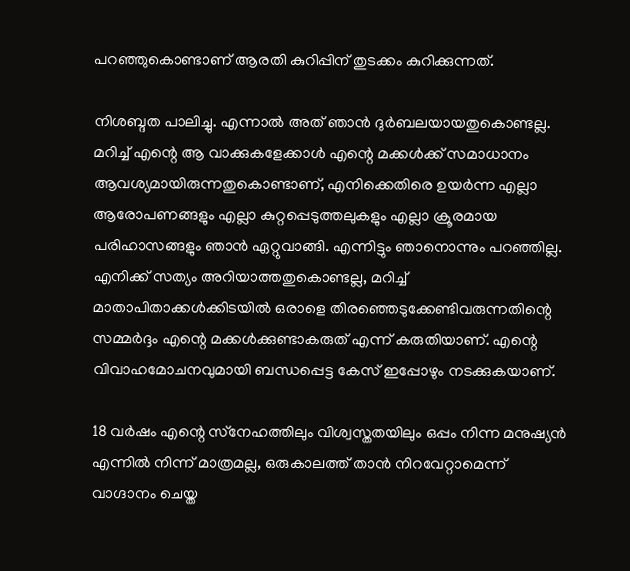പറഞ്ഞുകൊണ്ടാണ് ആരതി കുറിപ്പിന് തുടക്കം കുറിക്കുന്നത്.

നിശബ്ദത പാലിച്ചു. എന്നാല്‍ അത് ഞാന്‍ ദുര്‍ബലയായതുകൊണ്ടല്ല. മറിച്ച് എന്റെ ആ വാക്കുകളേക്കാള്‍ എന്റെ മക്കള്‍ക്ക് സമാധാനം ആവശ്യമായിരുന്നതുകൊണ്ടാണ്, എനിക്കെതിരെ ഉയര്‍ന്ന എല്ലാ ആരോപണങ്ങളും എല്ലാ കുറ്റപ്പെടുത്തലുകളും എല്ലാ ക്രൂരമായ പരിഹാസങ്ങളും ഞാന്‍ ഏറ്റുവാങ്ങി. എന്നിട്ടും ഞാനൊന്നും പറഞ്ഞില്ല. എനിക്ക് സത്യം അറിയാത്തതുകൊണ്ടല്ല, മറിച്ച് മാതാപിതാക്കള്‍ക്കിടയില്‍ ഒരാളെ തിരഞ്ഞെടുക്കേണ്ടിവരുന്നതിന്റെ സമ്മര്‍ദ്ദം എന്റെ മക്കള്‍ക്കുണ്ടാകരുത് എന്ന് കരുതിയാണ്. എന്റെ വിവാഹമോചനവുമായി ബന്ധപ്പെട്ട കേസ് ഇപ്പോഴും നടക്കുകയാണ്.

18 വര്‍ഷം എന്റെ സ്‌നേഹത്തിലും വിശ്വസ്തതയിലും ഒപ്പം നിന്ന മനുഷ്യന്‍ എന്നില്‍ നിന്ന് മാത്രമല്ല, ഒരുകാലത്ത് താന്‍ നിറവേറ്റാമെന്ന് വാഗ്ദാനം ചെയ്ത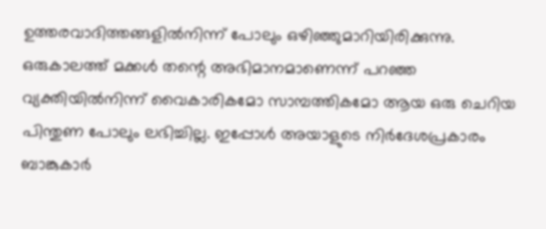ഉത്തരവാദിത്തങ്ങളില്‍നിന്ന് പോലും ഒഴിഞ്ഞുമാറിയിരിക്കുന്നു. ഒരുകാലത്ത് മക്കള്‍ തന്റെ അഭിമാനമാണെന്ന് പറഞ്ഞ വ്യക്തിയില്‍നിന്ന് വൈകാരികമോ സാമ്പത്തികമോ ആയ ഒരു ചെറിയ പിന്തുണ പോലും ലഭിച്ചില്ല. ഇപ്പോള്‍ അയാളുടെ നിര്‍ദേശപ്രകാരം ബാങ്കുകാര്‍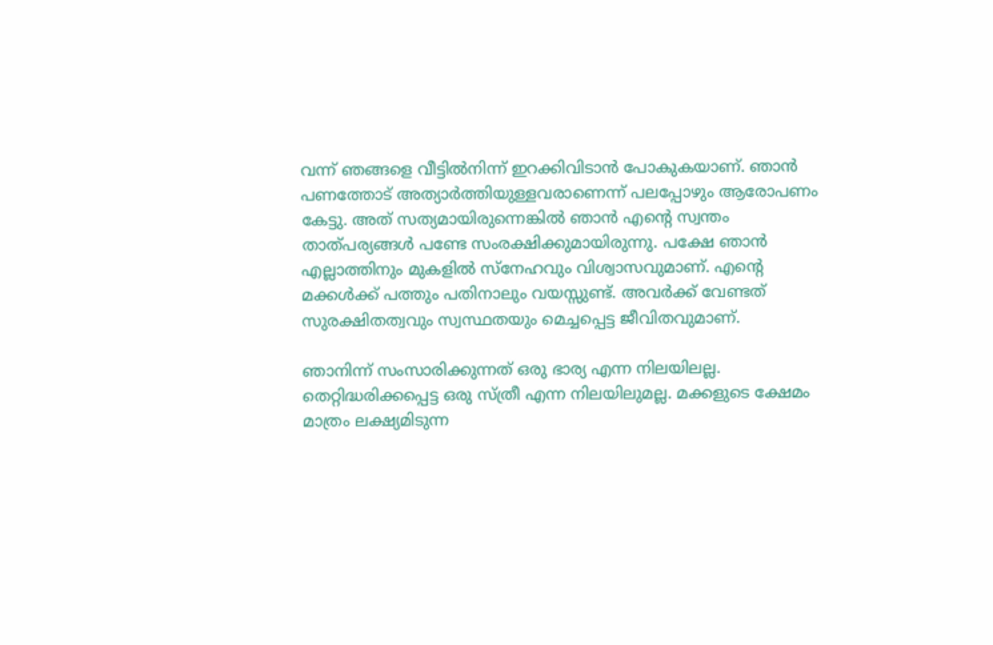വന്ന് ഞങ്ങളെ വീട്ടില്‍നിന്ന് ഇറക്കിവിടാന്‍ പോകുകയാണ്. ഞാന്‍ പണത്തോട് അത്യാര്‍ത്തിയുള്ളവരാണെന്ന് പലപ്പോഴും ആരോപണം കേട്ടു. അത് സത്യമായിരുന്നെങ്കില്‍ ഞാന്‍ എന്റെ സ്വന്തം താത്പര്യങ്ങള്‍ പണ്ടേ സംരക്ഷിക്കുമായിരുന്നു. പക്ഷേ ഞാന്‍ എല്ലാത്തിനും മുകളില്‍ സ്‌നേഹവും വിശ്വാസവുമാണ്. എന്റെ മക്കള്‍ക്ക് പത്തും പതിനാലും വയസ്സുണ്ട്. അവര്‍ക്ക് വേണ്ടത് സുരക്ഷിതത്വവും സ്വസ്ഥതയും മെച്ചപ്പെട്ട ജീവിതവുമാണ്.

ഞാനിന്ന് സംസാരിക്കുന്നത് ഒരു ഭാര്യ എന്ന നിലയിലല്ല. തെറ്റിദ്ധരിക്കപ്പെട്ട ഒരു സ്ത്രീ എന്ന നിലയിലുമല്ല. മക്കളുടെ ക്ഷേമം മാത്രം ലക്ഷ്യമിടുന്ന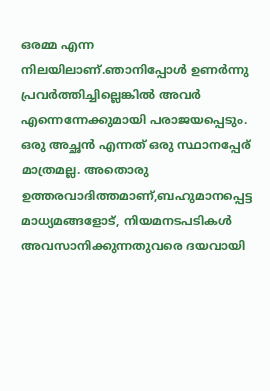ഒരമ്മ എന്ന നിലയിലാണ്.ഞാനിപ്പോള്‍ ഉണര്‍ന്നു പ്രവര്‍ത്തിച്ചില്ലെങ്കില്‍ അവര്‍ എന്നെന്നേക്കുമായി പരാജയപ്പെടും. ഒരു അച്ഛന്‍ എന്നത് ഒരു സ്ഥാനപ്പേര് മാത്രമല്ല. അതൊരു ഉത്തരവാദിത്തമാണ്,ബഹുമാനപ്പെട്ട മാധ്യമങ്ങളോട്, നിയമനടപടികള്‍ അവസാനിക്കുന്നതുവരെ ദയവായി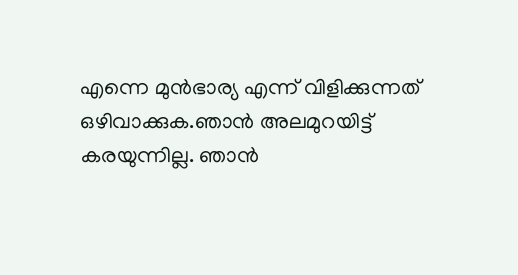എന്നെ മുന്‍ഭാര്യ എന്ന് വിളിക്കുന്നത് ഒഴിവാക്കുക.ഞാന്‍ അലമുറയിട്ട് കരയുന്നില്ല. ഞാന്‍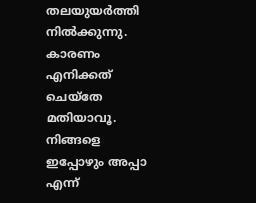തലയുയര്‍ത്തി നില്‍ക്കുന്നു. കാരണം എനിക്കത് ചെയ്‌തേ മതിയാവൂ. നിങ്ങളെ ഇപ്പോഴും അപ്പാ എന്ന്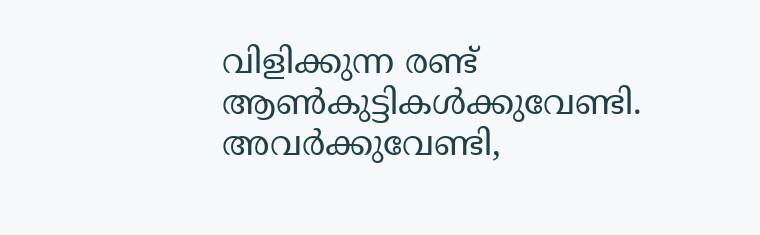വിളിക്കുന്ന രണ്ട് ആണ്‍കുട്ടികള്‍ക്കുവേണ്ടി. അവര്‍ക്കുവേണ്ടി,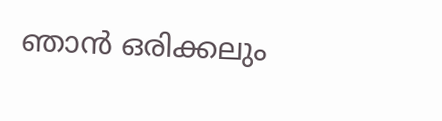ഞാന്‍ ഒരിക്കലും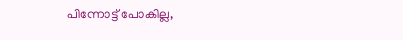പിന്നോട്ട് പോകില്ല,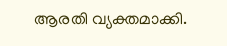ആരതി വ്യക്തമാക്കി.